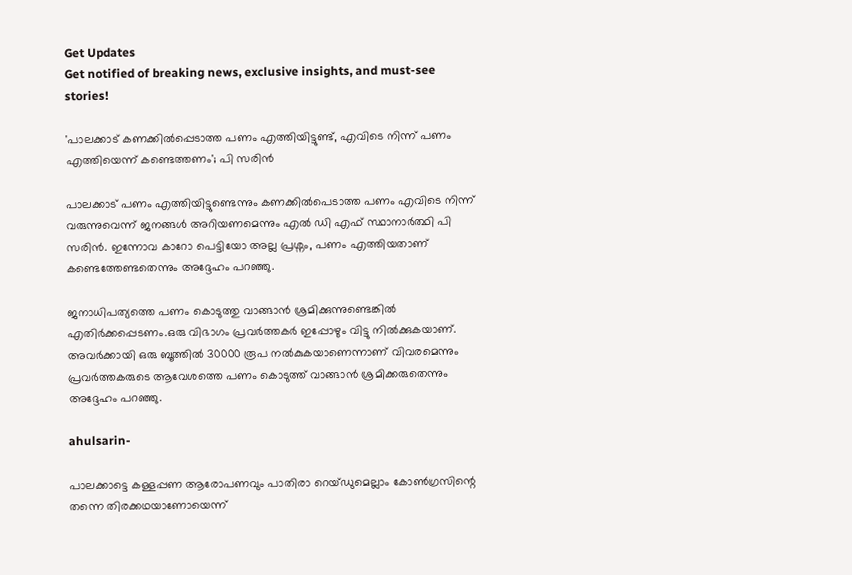Get Updates
Get notified of breaking news, exclusive insights, and must-see stories!

'പാലക്കാട് കണക്കിൽപ്പെടാത്ത പണം എത്തിയിട്ടുണ്ട്, എവിടെ നിന്ന് പണം എത്തിയെന്ന് കണ്ടെത്തണം'; പി സരിൻ

പാലക്കാട് പണം എത്തിയിട്ടുണ്ടെന്നും കണക്കിൽപെടാത്ത പണം എവിടെ നിന്ന് വരുന്നുവെന്ന് ജനങ്ങൾ അറിയണമെന്നും എൽ ഡി എഫ് സ്ഥാനാർത്ഥി പി സരിൻ. ഇന്നോവ കാറോ പെട്ടിയോ അല്ല പ്രശ്നം, പണം എത്തിയതാണ് കണ്ടെത്തേണ്ടതെന്നും അദ്ദേഹം പറഞ്ഞു.

ജനാധിപത്യത്തെ പണം കൊടുത്തു വാങ്ങാൻ ശ്രമിക്കുന്നുണ്ടെങ്കിൽ എതിർക്കപ്പെടണം.ഒരു വിഭാഗം പ്രവർത്തകർ ഇപ്പോഴും വിട്ടു നിൽക്കുകയാണ്. അവർക്കായി ഒരു ബൂത്തിൽ 30000 രൂപ നൽകുകയാണെന്നാണ് വിവരമെന്നും പ്രവർത്തകരുടെ ആവേശത്തെ പണം കൊടുത്ത് വാങ്ങാൻ ശ്രമിക്കരുതെന്നും അദ്ദേഹം പറഞ്ഞു.

ahulsarin-

പാലക്കാട്ടെ കള്ളപ്പണ ആരോപണവും പാതിരാ റെയ്ഡുമെല്ലാം കോൺഗ്രസിന്റെ തന്നെ തിരക്കഥയാണോയെന്ന്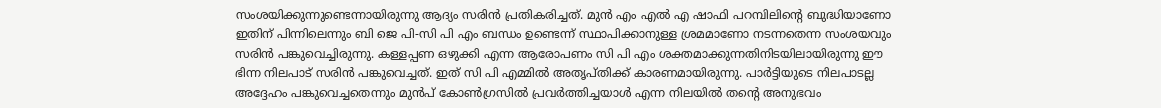സംശയിക്കുന്നുണ്ടെന്നായിരുന്നു ആദ്യം സരിൻ പ്രതികരിച്ചത്. മുൻ എം എൽ എ ഷാഫി പറമ്പിലിന്റെ ബുദ്ധിയാണോ ഇതിന് പിന്നിലെന്നും ബി ജെ പി-സി പി എം ബന്ധം ഉണ്ടെന്ന് സ്ഥാപിക്കാനുള്ള ശ്രമമാണോ നടന്നതെന്ന സംശയവും സരിൻ പങ്കുവെച്ചിരുന്നു. കള്ളപ്പണ ഒഴുക്കി എന്ന ആരോപണം സി പി എം ശക്തമാക്കുന്നതിനിടയിലായിരുന്നു ഈ ഭിന്ന നിലപാട് സരിൻ പങ്കുവെച്ചത്. ഇത് സി പി എമ്മിൽ അതൃപ്തിക്ക് കാരണമായിരുന്നു. പാർട്ടിയുടെ നിലപാടല്ല അദ്ദേഹം പങ്കുവെച്ചതെന്നും മുൻപ് കോൺഗ്രസിൽ പ്രവർത്തിച്ചയാൾ എന്ന നിലയിൽ തന്റെ അനുഭവം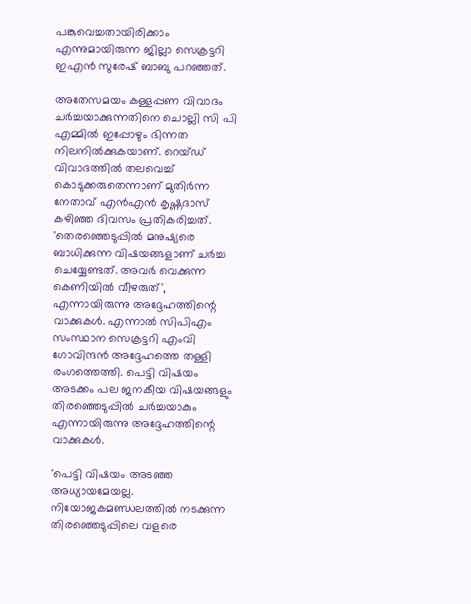പങ്കുവെച്ചതായിരിക്കാം എന്നുമായിരുന്ന ജില്ലാ സെക്രട്ടറി ഇഎൻ സുരേഷ് ബാബു പറഞ്ഞത്.

അതേസമയം കള്ളപ്പണ വിവാദം ചർച്ചയാക്കുന്നതിനെ ചൊല്ലി സി പി എമ്മിൽ ഇപ്പോഴും ഭിന്നത നിലനിൽക്കുകയാണ്. റെയ്ഡ് വിവാദത്തിൽ തലവെച്ച് കൊടുക്കരുതെന്നാണ് മുതിർന്ന നേതാവ് എൻഎൻ കൃഷ്ണദാസ് കഴിഞ്ഞ ദിവസം പ്രതികരിച്ചത്. 'തെരഞ്ഞെടുപ്പിൽ മനുഷ്യരെ ബാധിക്കുന്ന വിഷയങ്ങളാണ് ചർച്ച ചെയ്യേണ്ടത്. അവർ വെക്കുന്ന കെണിയിൽ വീഴരുത്', എന്നായിരുന്നു അദ്ദേഹത്തിന്റെ വാക്കുകൾ. എന്നാൽ സിപിഎം സംസ്ഥാന സെക്രട്ടറി എംവി ഗോവിന്ദൻ അദ്ദേഹത്തെ തള്ളി രംഗത്തെത്തി. പെട്ടി വിഷയം അടക്കം പല ജനകീയ വിഷയങ്ങളും തിരഞ്ഞെടുപ്പിൽ ചർച്ചയാകും എന്നായിരുന്നു അദ്ദേഹത്തിന്റെ വാക്കുകൾ.

'പെട്ടി വിഷയം അടഞ്ഞ അധ്യായമേയല്ല. നിയോജകമണ്ഡലത്തിൽ നടക്കുന്ന തിരഞ്ഞെടുപ്പിലെ വളരെ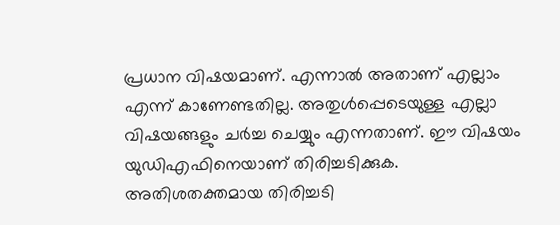പ്രധാന വിഷയമാണ്. എന്നാല്‍ അതാണ് എല്ലാം എന്ന് കാണേണ്ടതില്ല. അതുൾപ്പെടെയുള്ള എല്ലാ വിഷയങ്ങളും ചർച്ച ചെയ്യും എന്നതാണ്. ഈ വിഷയം യുഡിഎഫിനെയാണ് തിരിച്ചടിക്കുക. അതിശതക്തമായ തിരിച്ചടി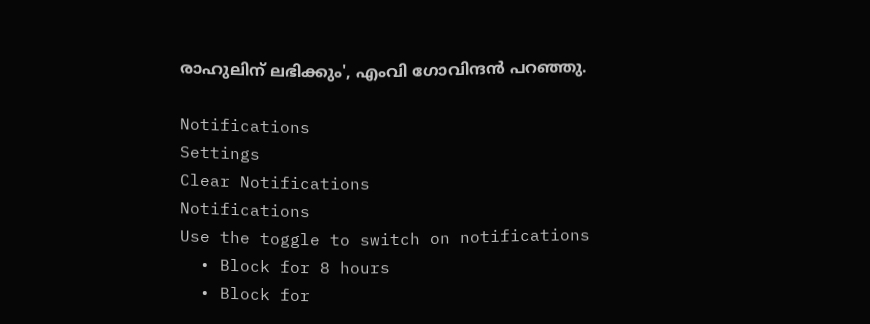രാഹുലിന് ലഭിക്കും', എംവി ഗോവിന്ദൻ പറഞ്ഞു.

Notifications
Settings
Clear Notifications
Notifications
Use the toggle to switch on notifications
  • Block for 8 hours
  • Block for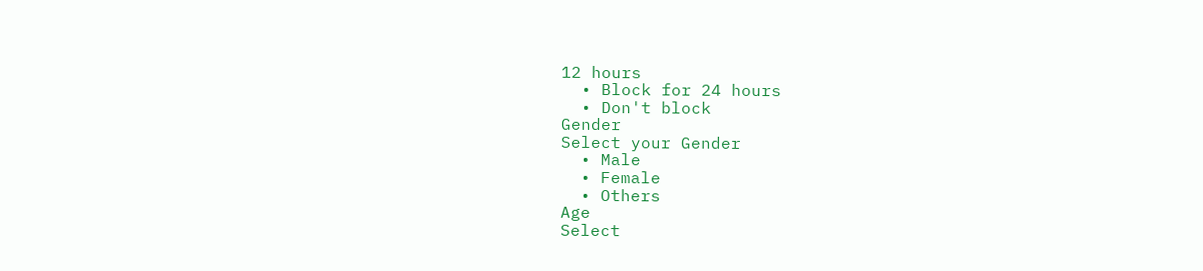12 hours
  • Block for 24 hours
  • Don't block
Gender
Select your Gender
  • Male
  • Female
  • Others
Age
Select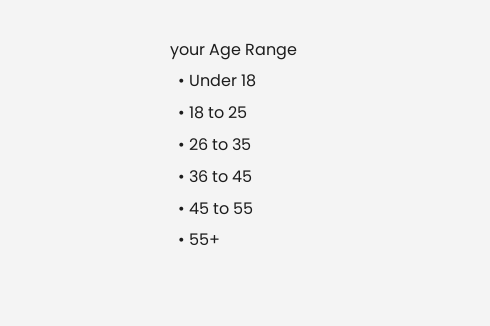your Age Range
  • Under 18
  • 18 to 25
  • 26 to 35
  • 36 to 45
  • 45 to 55
  • 55+